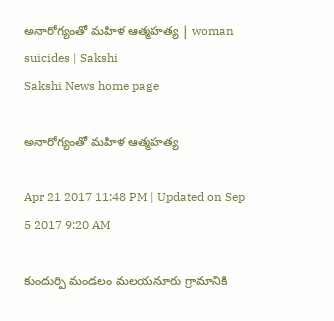అనారోగ్యంతో మహిళ ఆత్మహత్య | woman suicides | Sakshi
Sakshi News home page

అనారోగ్యంతో మహిళ ఆత్మహత్య

Apr 21 2017 11:48 PM | Updated on Sep 5 2017 9:20 AM

కుందుర్పి మండలం మలయనూరు గ్రామానికి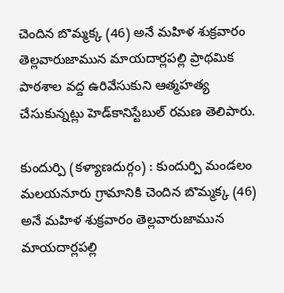చెందిన బొమ్మక్క (46) అనే మహిళ శుక్రవారం తెల్లవారుజామున మాయదార్లపల్లి ప్రాథమిక పాఠశాల వద్ద ఉరివేసుకుని ఆత్మహత్య చేసుకున్నట్లు హెడ్‌కానిస్టేబుల్‌ రమణ తెలిపారు.

కుందుర్పి (కళ్యాణదుర్గం) : కుందుర్పి మండలం మలయనూరు గ్రామానికి చెందిన బొమ్మక్క (46) అనే మహిళ శుక్రవారం తెల్లవారుజామున మాయదార్లపల్లి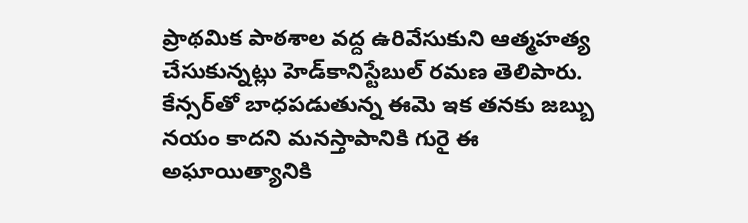ప్రాథమిక పాఠశాల వద్ద ఉరివేసుకుని ఆత్మహత్య చేసుకున్నట్లు హెడ్‌కానిస్టేబుల్‌ రమణ తెలిపారు. కేన్సర్‌తో బాధపడుతున్న ఈమె ఇక తనకు జబ్బు నయం కాదని మనస్తాపానికి గురై ఈ అఘాయిత్యానికి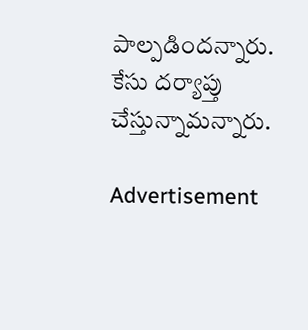పాల్పడిందన్నారు. కేసు దర్యాప్తు చేస్తున్నామన్నారు.

Advertisement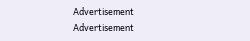Advertisement
Advertisement